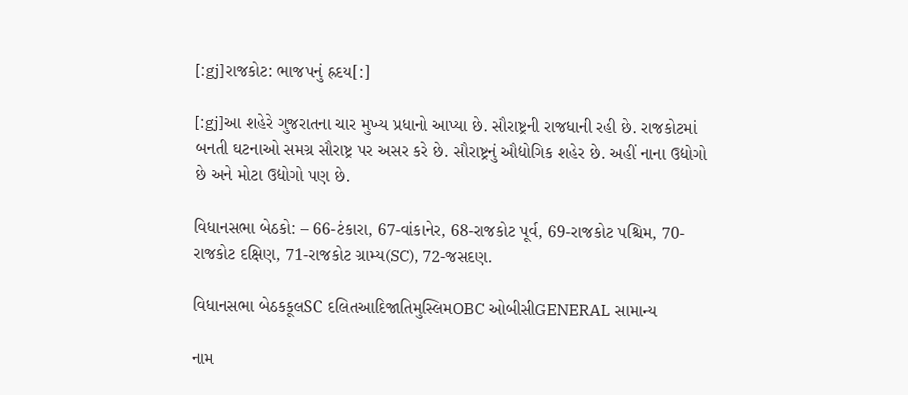[:gj]રાજકોટ: ભાજપનું હ્રદય[:]

[:gj]આ શહેરે ગુજરાતના ચાર મુખ્ય પ્રધાનો આપ્યા છે. સૌરાષ્ટ્રની રાજધાની રહી છે. રાજકોટમાં બનતી ઘટનાઓ સમગ્ર સૌરાષ્ટ્ર પર અસર કરે છે. સૌરાષ્ટ્રનું ઔદ્યોગિક શહેર છે. અહીં નાના ઉદ્યોગો છે અને મોટા ઉદ્યોગો પણ છે.

વિધાનસભા બેઠકો: – 66-ટંકારા, 67-વાંકાનેર, 68-રાજકોટ પૂર્વ, 69-રાજકોટ પશ્ચિમ, 70-રાજકોટ દક્ષિણ, 71-રાજકોટ ગ્રામ્ય(SC), 72-જસદણ.

વિધાનસભા બેઠકકૂલSC દલિતઆદિજાતિમુસ્લિમOBC ઓબીસીGENERAL સામાન્ય

નામ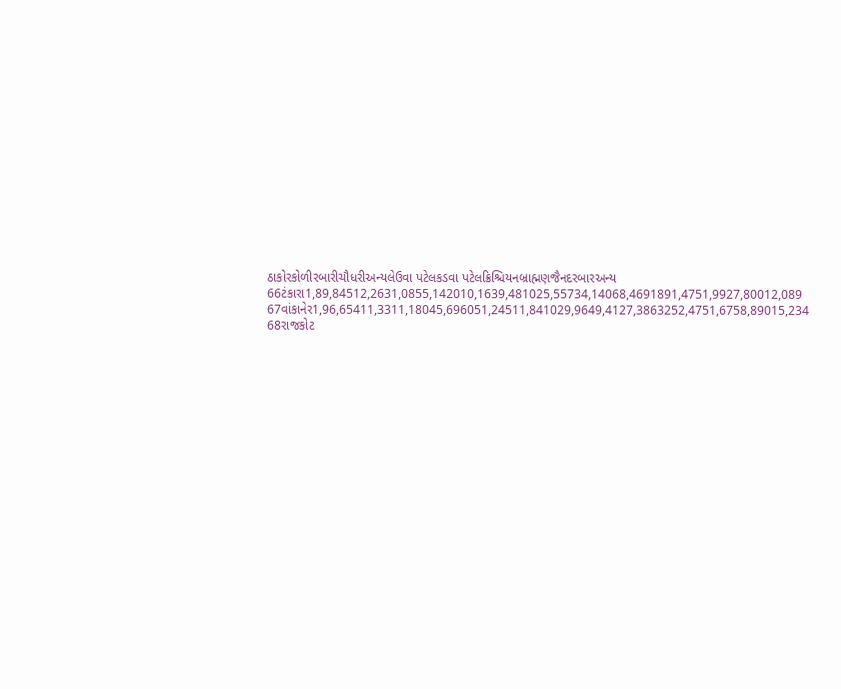ઠાકોરકોળીરબારીચૌધરીઅન્યલેઉવા પટેલકડવા પટેલક્રિશ્ચિયનબ્રાહ્મણજૈનદરબારઅન્ય
66ટંકારા1,89,84512,2631,0855,142010,1639,481025,55734,14068,4691891,4751,9927,80012,089
67વાંકાનેર1,96,65411,3311,18045,696051,24511,841029,9649,4127,3863252,4751,6758,89015,234
68રાજકોટ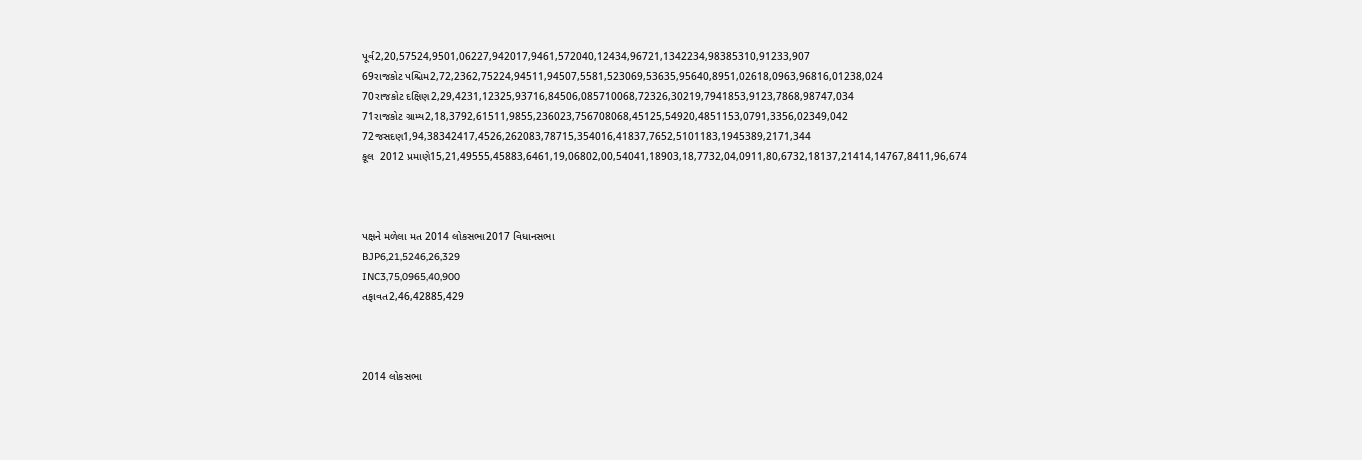પૂર્વ2,20,57524,9501,06227,942017,9461,572040,12434,96721,1342234,98385310,91233,907
69રાજકોટ પશ્ચિમ2,72,2362,75224,94511,94507,5581,523069,53635,95640,8951,02618,0963,96816,01238,024
70રાજકોટ દક્ષિણ2,29,4231,12325,93716,84506,085710068,72326,30219,7941853,9123,7868,98747,034
71રાજકોટ ગ્રામ્ય2,18,3792,61511,9855,236023,756708068,45125,54920,4851153,0791,3356,02349,042
72જસદણ1,94,38342417,4526,262083,78715,354016,41837,7652,5101183,1945389,2171,344
કૂલ  2012 પ્રમાણે15,21,49555,45883,6461,19,06802,00,54041,18903,18,7732,04,0911,80,6732,18137,21414,14767,8411,96,674



પક્ષને મળેલા મત 2014 લોકસભા2017 વિધાનસભા
BJP6,21,5246,26,329
INC3,75,0965,40,900
તફાવત2,46,42885,429



2014 લોકસભા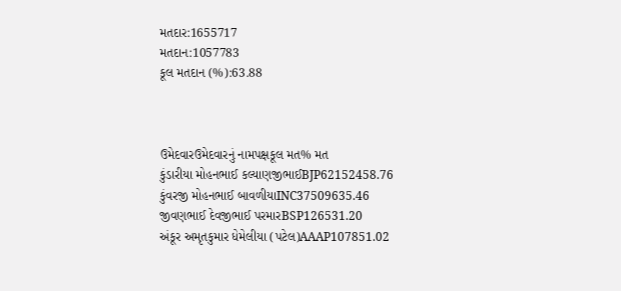મતદાર:1655717
મતદાન:1057783
કૂલ મતદાન (%):63.88



ઉમેદવારઉમેદવારનું નામપક્ષકૂલ મત% મત
કુંડારીયા મોહનભાઈ કલ્યાણજીભાઈBJP62152458.76
કુંવરજી મોહનભાઈ બાવળીયાINC37509635.46
જીવણભાઈ દેવજીભાઈ પરમારBSP126531.20
અંકૂર અમૃતકુમાર ધેમેલીયા (પટેલ)AAAP107851.02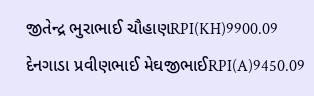જીતેન્દ્ર ભુરાભાઈ ચૌહાણRPI(KH)9900.09
દેનગાડા પ્રવીણભાઈ મેઘજીભાઈRPI(A)9450.09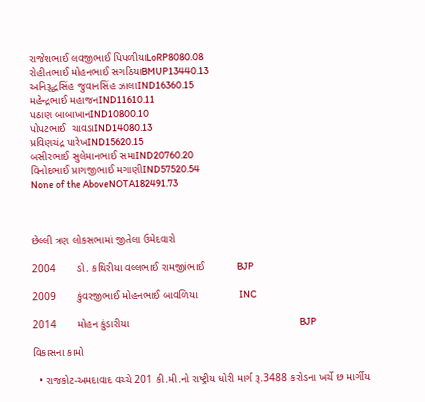રાજેશભાઈ લવજીભાઈ પિપળીયાLoRP8080.08
રોહીતભાઈ મોહનભાઈ સગઠિયાBMUP13440.13
અનિરૂદ્ધસિંહ જુવાનસિંહ ઝાલાIND16360.15
મહેન્દ્રભાઈ મહાજનIND11610.11
પઠાણ બાબાખાનIND10800.10
પોપટભાઈ  ચાવડાIND14080.13
પ્રવિણચંદ્ર પારેખIND15620.15
બસીરભાઈ સુલેમાનભાઈ સમાIND20760.20
વિનોદભાઈ પ્રાગજીભાઈ મગાણીIND57520.54
None of the AboveNOTA182491.73



છેલ્લી ત્રણ લોકસભામાં જીતેલા ઉમેદવારો

2004       ડો. કથિરીયા વલ્લભાઈ રામજીiભાઈ           BJP

2009       કુંવરજીભાઈ મોહનભાઈ બાવળિયા              INC

2014       મોહન કુંડારીયા                                                         BJP

વિકાસના કામો

  • રાજકોટ-અમદાવાદ વચ્‍ચે 201 કી.મી.નો રાષ્ટ્રીય ધોરી માર્ગ રૂ.3488 કરોડના ખર્ચે છ માર્ગીય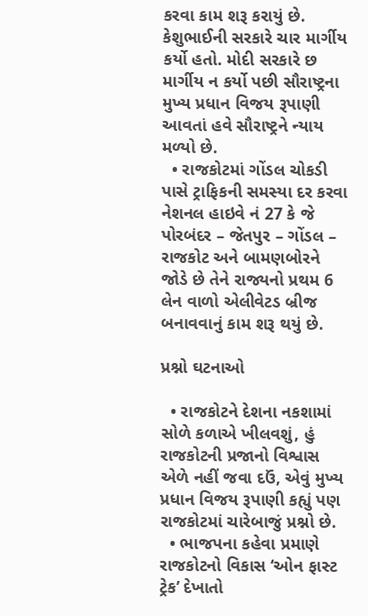કરવા કામ શરૂ કરાયું છે. કેશુભાઈની સરકારે ચાર માર્ગીય કર્યો હતો. મોદી સરકારે છ માર્ગીય ન કર્યો પછી સૌરાષ્ટ્રના મુખ્ય પ્રધાન વિજય રૂપાણી આવતાં હવે સૌરાષ્ટ્રને ન્યાય મળ્યો છે.
  • રાજકોટમાં ગોંડલ ચોકડી પાસે ટ્રાફિકની સમસ્યા દર કરવા નેશનલ હાઇવે નં 27 કે જે પોરબંદર – જેતપુર – ગોંડલ – રાજકોટ અને બામણબોરને જોડે છે તેને રાજ્યનો પ્રથમ 6 લેન વાળો એલીવેટડ બ્રીજ બનાવવાનું કામ શરૂ થયું છે.

પ્રશ્નો ઘટનાઓ

  • રાજકોટને દેશના નકશામાં સોળે કળાએ ખીલવશું, હું રાજકોટની પ્રજાનો વિશ્વાસ એળે નહીં જવા દઉં, એવું મુખ્ય પ્રધાન વિજય રૂપાણી કહ્યું પણ રાજકોટમાં ચારેબાજું પ્રશ્નો છે.
  • ભાજપના કહેવા પ્રમાણે રાજકોટનો વિકાસ ‘ઓન ફાસ્ટ ટ્રેક’ દેખાતો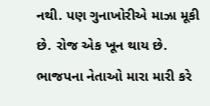નથી. પણ ગુનાખોરીએ માઝા મૂકી છે. રોજ એક ખૂન થાય છે. ભાજપના નેતાઓ મારા મારી કરે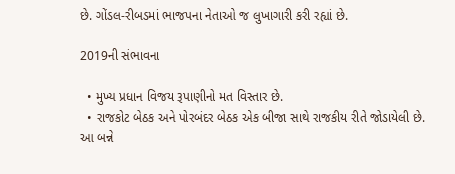છે. ગોંડલ-રીબડમાં ભાજપના નેતાઓ જ લુખાગારી કરી રહ્યાં છે.

2019ની સંભાવના

  • મુખ્ય પ્રધાન વિજય રૂપાણીનો મત વિસ્તાર છે.
  • રાજકોટ બેઠક અને પોરબંદર બેઠક એક બીજા સાથે રાજકીય રીતે જોડાયેલી છે. આ બન્ને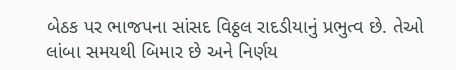બેઠક પર ભાજપના સાંસદ વિઠ્ઠલ રાદડીયાનું પ્રભુત્વ છે. તેઓ લાંબા સમયથી બિમાર છે અને નિર્ણય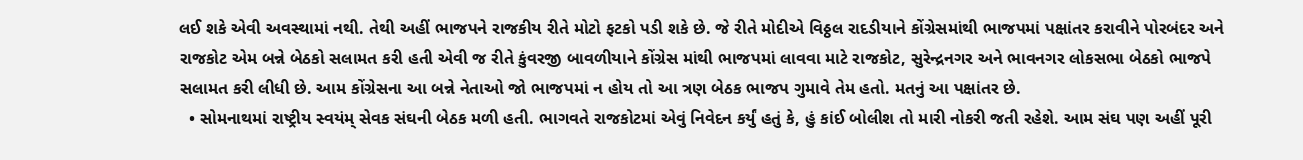લઈ શકે એવી અવસ્થામાં નથી. તેથી અહીં ભાજપને રાજકીય રીતે મોટો ફટકો પડી શકે છે. જે રીતે મોદીએ વિઠ્ઠલ રાદડીયાને કોંગ્રેસમાંથી ભાજપમાં પક્ષાંતર કરાવીને પોરબંદર અને રાજકોટ એમ બન્ને બેઠકો સલામત કરી હતી એવી જ રીતે કુંવરજી બાવળીયાને કોંગ્રેસ માંથી ભાજપમાં લાવવા માટે રાજકોટ, સુરેન્દ્રનગર અને ભાવનગર લોકસભા બેઠકો ભાજપે સલામત કરી લીધી છે. આમ કોંગ્રેસના આ બન્ને નેતાઓ જો ભાજપમાં ન હોય તો આ ત્રણ બેઠક ભાજપ ગુમાવે તેમ હતો. મતનું આ પક્ષાંતર છે.
  • સોમનાથમાં રાષ્ટ્રીય સ્વયંમ્ સેવક સંઘની બેઠક મળી હતી. ભાગવતે રાજકોટમાં એવું નિવેદન કર્યું હતું કે, હું કાંઈ બોલીશ તો મારી નોકરી જતી રહેશે. આમ સંઘ પણ અહીં પૂરી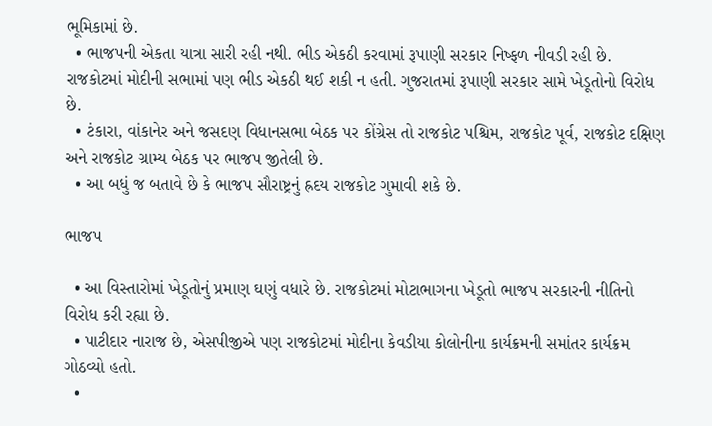ભૂમિકામાં છે.
  • ભાજપની એકતા યાત્રા સારી રહી નથી. ભીડ એકઠી કરવામાં રૂપાણી સરકાર નિષ્ફળ નીવડી રહી છે. રાજકોટમાં મોદીની સભામાં પણ ભીડ એકઠી થઈ શકી ન હતી. ગુજરાતમાં રૂપાણી સરકાર સામે ખેડૂતોનો વિરોધ છે.
  • ટંકારા, વાંકાનેર અને જસદણ વિધાનસભા બેઠક પર કોંગ્રેસ તો રાજકોટ પશ્ચિમ, રાજકોટ પૂર્વ, રાજકોટ દક્ષિણ અને રાજકોટ ગ્રામ્ય બેઠક પર ભાજપ જીતેલી છે.
  • આ બધું જ બતાવે છે કે ભાજપ સૌરાષ્ટ્રનું હ્રદય રાજકોટ ગુમાવી શકે છે.

ભાજપ

  • આ વિસ્તારોમાં ખેડૂતોનું પ્રમાણ ઘણું વધારે છે. રાજકોટમાં મોટાભાગના ખેડૂતો ભાજપ સરકારની નીતિનો વિરોધ કરી રહ્યા છે.
  • પાટીદાર નારાજ છે, એસપીજીએ પણ રાજકોટમાં મોદીના કેવડીયા કોલોનીના કાર્યક્રમની સમાંતર કાર્યક્રમ ગોઠવ્યો હતો.
  •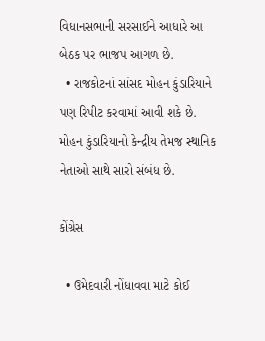વિધાનસભાની સરસાઈને આધારે આ બેઠક પર ભાજપ આગળ છે.
  • રાજકોટનાં સાંસદ મોહન કુંડારિયાને પણ રિપીટ કરવામાં આવી શકે છે. મોહન કુંડારિયાનો કેન્દ્રીય તેમજ સ્થાનિક નેતાઓ સાથે સારો સંબંધ છે.

કોંગ્રેસ

  • ઉમેદવારી નોંધાવવા માટે કોઈ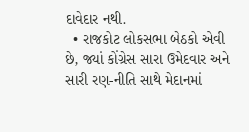દાવેદાર નથી.
  • રાજકોટ લોકસભા બેઠકો એવી છે, જ્યાં કોંગ્રેસ સારા ઉમેદવાર અને સારી રણ-નીતિ સાથે મેદાનમાં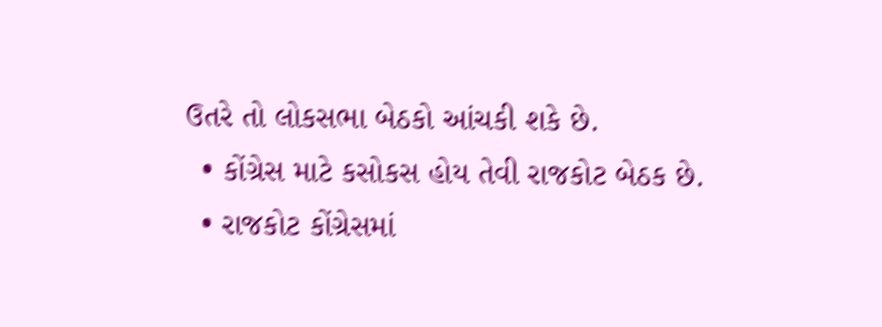ઉતરે તો લોકસભા બેઠકો આંચકી શકે છે.
  • કોંગ્રેસ માટે કસોકસ હોય તેવી રાજકોટ બેઠક છે.
  • રાજકોટ કોંગ્રેસમાં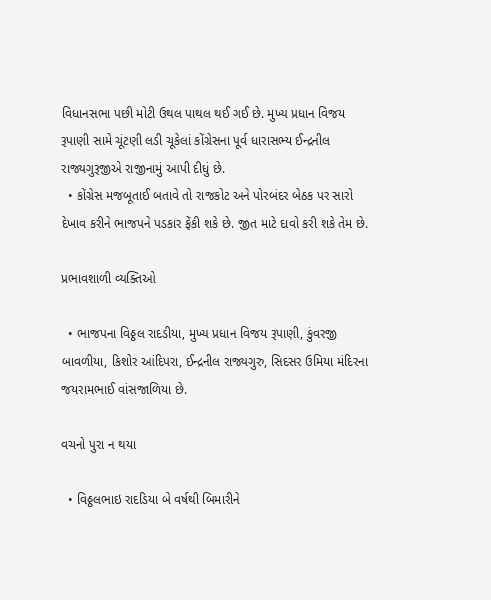વિધાનસભા પછી મોટી ઉથલ પાથલ થઈ ગઈ છે. મુખ્ય પ્રધાન વિજય રૂપાણી સામે ચૂંટણી લડી ચૂકેલાં કોંગ્રેસના પૂર્વ ધારાસભ્ય ઈન્દ્રનીલ રાજ્યગુરૂજીએ રાજીનામું આપી દીધું છે.
  • કોંગ્રેસ મજબૂતાઈ બતાવે તો રાજકોટ અને પોરબંદર બેઠક પર સારો દેખાવ કરીને ભાજપને પડકાર ફેંકી શકે છે. જીત માટે દાવો કરી શકે તેમ છે.

પ્રભાવશાળી વ્યક્તિઓ

  • ભાજપના વિઠ્ઠલ રાદડીયા, મુખ્ય પ્રધાન વિજય રૂપાણી, કુંવરજી બાવળીયા, કિશોર આંદિપરા, ઈન્દ્રનીલ રાજ્યગુરુ, સિદસર ઉમિયા મંદિરના જયરામભાઈ વાંસજાળિયા છે.

વચનો પુરા ન થયા

  • વિઠ્ઠલભાઇ રાદડિયા બે વર્ષથી બિમારીને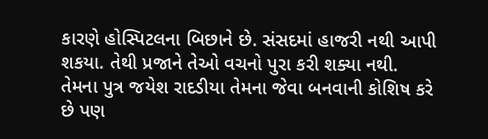કારણે હોસ્પિટલના બિછાને છે. સંસદમાં હાજરી નથી આપી શકયા. તેથી પ્રજાને તેઓ વચનો પુરા કરી શક્યા નથી. તેમના પુત્ર જયેશ રાદડીયા તેમના જેવા બનવાની કોશિષ કરે છે પણ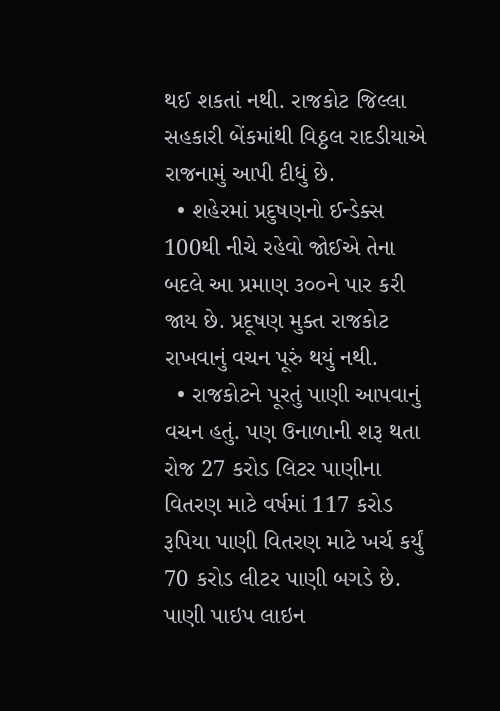થઈ શકતાં નથી. રાજકોટ જિલ્લા સહકારી બેંકમાંથી વિઠ્ઠલ રાદડીયાએ રાજનામું આપી દીધું છે.
  • શહેરમાં પ્રદુષણનો ઈન્ડેક્સ 100થી નીચે રહેવો જોઈએ તેના બદલે આ પ્રમાણ ૩૦૦ને પાર કરી જાય છે. પ્રદૂષણ મુક્ત રાજકોટ રાખવાનું વચન પૂરું થયું નથી.
  • રાજકોટને પૂરતું પાણી આપવાનું વચન હતું. પણ ઉનાળાની શરૂ થતા રોજ 27 કરોડ લિટર પાણીના વિતરણ માટે વર્ષમાં 117 કરોડ રૂપિયા પાણી વિતરણ માટે ખર્ચ કર્યું 70 કરોડ લીટર પાણી બગડે છે. પાણી પાઇપ લાઇન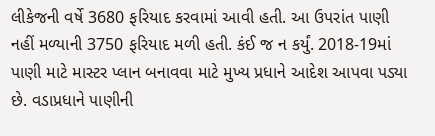લીકેજની વર્ષે 3680 ફરિયાદ કરવામાં આવી હતી. આ ઉપરાંત પાણી નહીં મળ્યાની 3750 ફરિયાદ મળી હતી. કંઈ જ ન કર્યું. 2018-19માં પાણી માટે માસ્ટર પ્લાન બનાવવા માટે મુખ્ય પ્રધાને આદેશ આપવા પડ્યા છે. વડાપ્રધાને પાણીની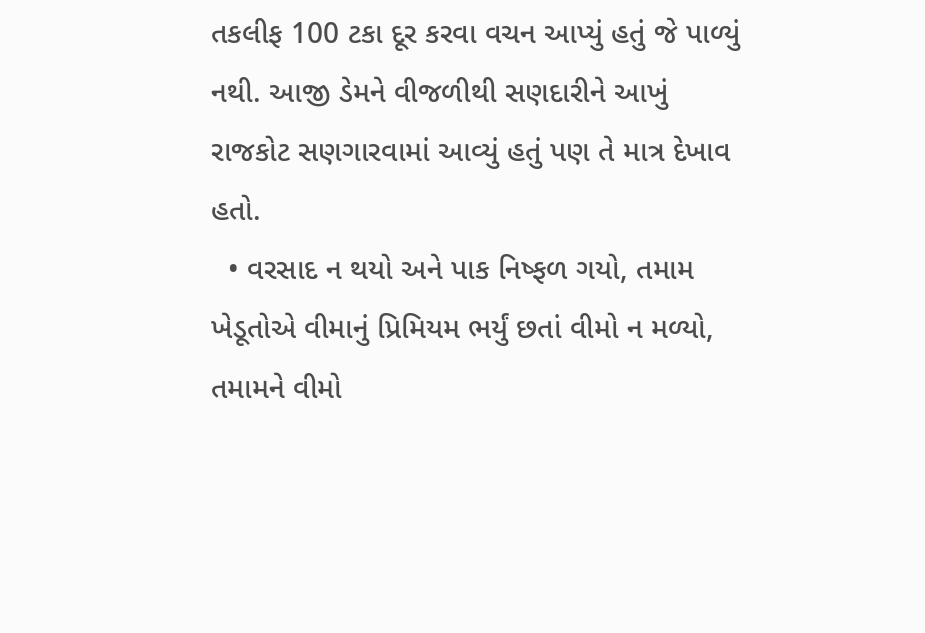તકલીફ 100 ટકા દૂર કરવા વચન આપ્યું હતું જે પાળ્યું નથી. આજી ડેમને વીજળીથી સણદારીને આખું રાજકોટ સણગારવામાં આવ્યું હતું પણ તે માત્ર દેખાવ હતો.
  • વરસાદ ન થયો અને પાક નિષ્ફળ ગયો, તમામ ખેડૂતોએ વીમાનું પ્રિમિયમ ભર્યું છતાં વીમો ન મળ્યો, તમામને વીમો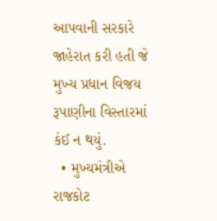આપવાની સરકારે જાહેરાત કરી હતી જે મુખ્ય પ્રધાન વિજય રૂપાણીના વિસ્તારમાં કંઈ ન થયું.
  • મુખ્યમંત્રીએ રાજકોટ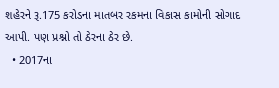શહેરને રૂ.175 કરોડના માતબર રકમના વિકાસ કામોની સોગાદ આપી. પણ પ્રશ્નો તો ઠેરના ઠેર છે.
  • 2017ના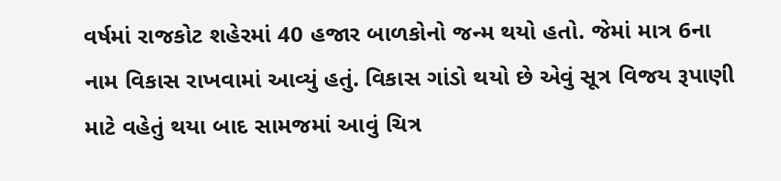વર્ષમાં રાજકોટ શહેરમાં 40 હજાર બાળકોનો જન્મ થયો હતો. જેમાં માત્ર 6ના નામ વિકાસ રાખવામાં આવ્યું હતું. વિકાસ ગાંડો થયો છે એવું સૂત્ર વિજય રૂપાણી માટે વહેતું થયા બાદ સામજમાં આવું ચિત્ર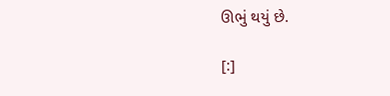ઊભું થયું છે.

[:]